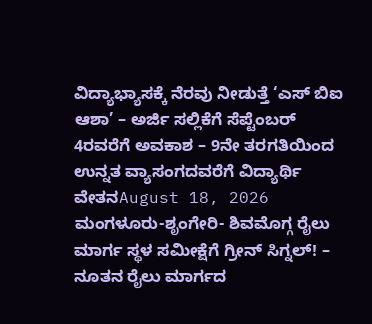ವಿದ್ಯಾಭ್ಯಾಸಕ್ಕೆ ನೆರವು ನೀಡುತ್ತೆ ‘ಎಸ್ ಬಿಐ ಆಶಾ’ – ಅರ್ಜಿ ಸಲ್ಲಿಕೆಗೆ ಸೆಪ್ಟೆಂಬರ್ 4ರವರೆಗೆ ಅವಕಾಶ – 9ನೇ ತರಗತಿಯಿಂದ ಉನ್ನತ ವ್ಯಾಸಂಗದವರೆಗೆ ವಿದ್ಯಾರ್ಥಿ ವೇತನAugust 18, 2026
ಮಂಗಳೂರು-ಶೃಂಗೇರಿ- ಶಿವಮೊಗ್ಗ ರೈಲು ಮಾರ್ಗ ಸ್ಥಳ ಸಮೀಕ್ಷೆಗೆ ಗ್ರೀನ್ ಸಿಗ್ನಲ್! – ನೂತನ ರೈಲು ಮಾರ್ಗದ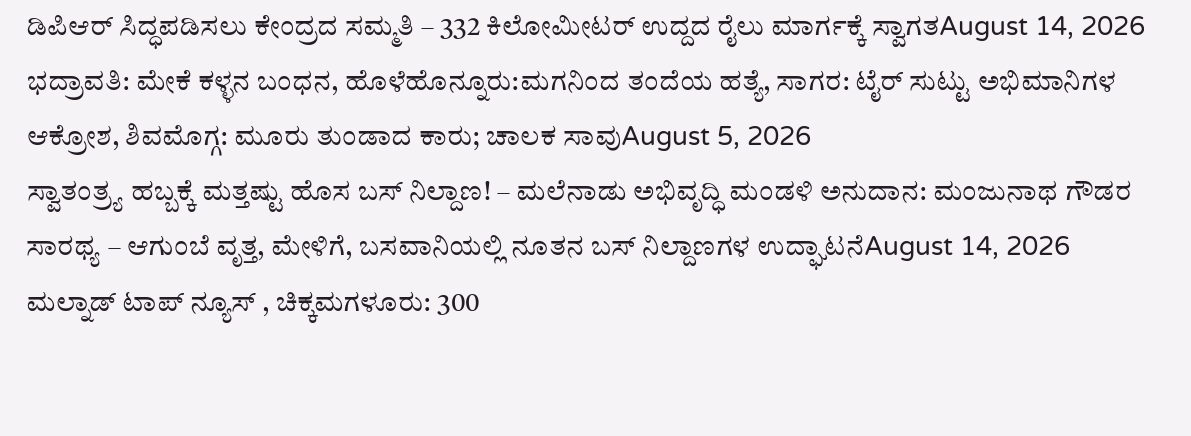ಡಿಪಿಆರ್ ಸಿದ್ಧಪಡಿಸಲು ಕೇಂದ್ರದ ಸಮ್ಮತಿ – 332 ಕಿಲೋಮೀಟರ್ ಉದ್ದದ ರೈಲು ಮಾರ್ಗಕ್ಕೆ ಸ್ವಾಗತAugust 14, 2026
ಭದ್ರಾವತಿ: ಮೇಕೆ ಕಳ್ಳನ ಬಂಧನ, ಹೊಳೆಹೊನ್ನೂರು:ಮಗನಿಂದ ತಂದೆಯ ಹತ್ಯೆ, ಸಾಗರ: ಟೈರ್ ಸುಟ್ಟು ಅಭಿಮಾನಿಗಳ ಆಕ್ರೋಶ, ಶಿವಮೊಗ್ಗ: ಮೂರು ತುಂಡಾದ ಕಾರು; ಚಾಲಕ ಸಾವುAugust 5, 2026
ಸ್ವಾತಂತ್ರ್ಯ ಹಬ್ಬಕ್ಕೆ ಮತ್ತಷ್ಟು ಹೊಸ ಬಸ್ ನಿಲ್ದಾಣ! – ಮಲೆನಾಡು ಅಭಿವೃದ್ಧಿ ಮಂಡಳಿ ಅನುದಾನ: ಮಂಜುನಾಥ ಗೌಡರ ಸಾರಥ್ಯ – ಆಗುಂಬೆ ವೃತ್ತ, ಮೇಳಿಗೆ, ಬಸವಾನಿಯಲ್ಲಿ ನೂತನ ಬಸ್ ನಿಲ್ದಾಣಗಳ ಉದ್ಘಾಟನೆAugust 14, 2026
ಮಲ್ನಾಡ್ ಟಾಪ್ ನ್ಯೂಸ್ , ಚಿಕ್ಕಮಗಳೂರು: 300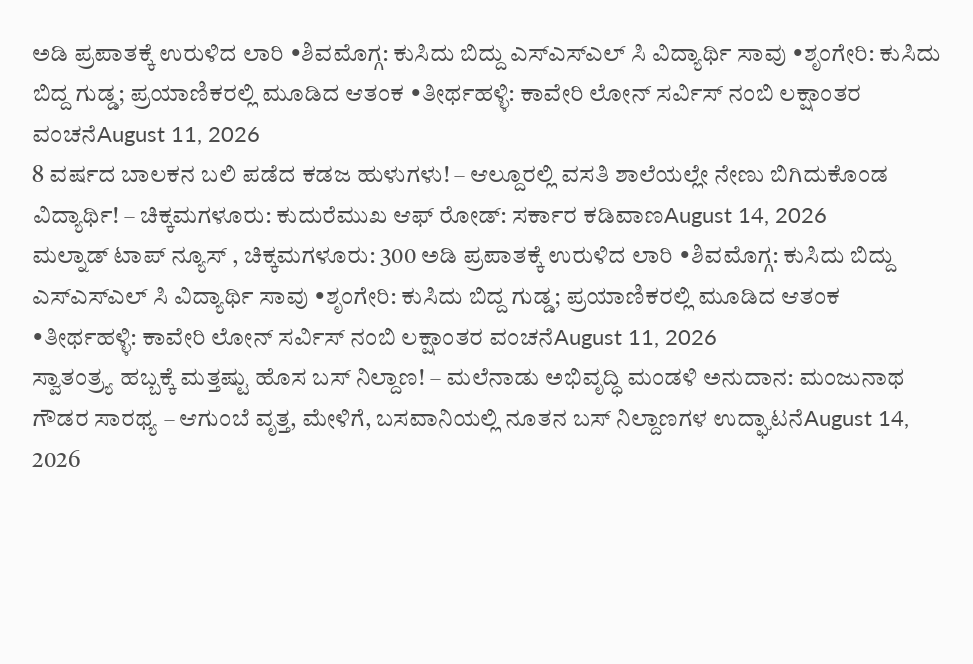ಅಡಿ ಪ್ರಪಾತಕ್ಕೆ ಉರುಳಿದ ಲಾರಿ •ಶಿವಮೊಗ್ಗ: ಕುಸಿದು ಬಿದ್ದು ಎಸ್ಎಸ್ಎಲ್ ಸಿ ವಿದ್ಯಾರ್ಥಿ ಸಾವು •ಶೃಂಗೇರಿ: ಕುಸಿದು ಬಿದ್ದ ಗುಡ್ಡ; ಪ್ರಯಾಣಿಕರಲ್ಲಿ ಮೂಡಿದ ಆತಂಕ •ತೀರ್ಥಹಳ್ಳಿ: ಕಾವೇರಿ ಲೋನ್ ಸರ್ವಿಸ್ ನಂಬಿ ಲಕ್ಷಾಂತರ ವಂಚನೆAugust 11, 2026
8 ವರ್ಷದ ಬಾಲಕನ ಬಲಿ ಪಡೆದ ಕಡಜ ಹುಳುಗಳು! – ಆಲ್ದೂರಲ್ಲಿ ವಸತಿ ಶಾಲೆಯಲ್ಲೇ ನೇಣು ಬಿಗಿದುಕೊಂಡ ವಿದ್ಯಾರ್ಥಿ! – ಚಿಕ್ಕಮಗಳೂರು: ಕುದುರೆಮುಖ ಆಫ್ ರೋಡ್: ಸರ್ಕಾರ ಕಡಿವಾಣAugust 14, 2026
ಮಲ್ನಾಡ್ ಟಾಪ್ ನ್ಯೂಸ್ , ಚಿಕ್ಕಮಗಳೂರು: 300 ಅಡಿ ಪ್ರಪಾತಕ್ಕೆ ಉರುಳಿದ ಲಾರಿ •ಶಿವಮೊಗ್ಗ: ಕುಸಿದು ಬಿದ್ದು ಎಸ್ಎಸ್ಎಲ್ ಸಿ ವಿದ್ಯಾರ್ಥಿ ಸಾವು •ಶೃಂಗೇರಿ: ಕುಸಿದು ಬಿದ್ದ ಗುಡ್ಡ; ಪ್ರಯಾಣಿಕರಲ್ಲಿ ಮೂಡಿದ ಆತಂಕ •ತೀರ್ಥಹಳ್ಳಿ: ಕಾವೇರಿ ಲೋನ್ ಸರ್ವಿಸ್ ನಂಬಿ ಲಕ್ಷಾಂತರ ವಂಚನೆAugust 11, 2026
ಸ್ವಾತಂತ್ರ್ಯ ಹಬ್ಬಕ್ಕೆ ಮತ್ತಷ್ಟು ಹೊಸ ಬಸ್ ನಿಲ್ದಾಣ! – ಮಲೆನಾಡು ಅಭಿವೃದ್ಧಿ ಮಂಡಳಿ ಅನುದಾನ: ಮಂಜುನಾಥ ಗೌಡರ ಸಾರಥ್ಯ – ಆಗುಂಬೆ ವೃತ್ತ, ಮೇಳಿಗೆ, ಬಸವಾನಿಯಲ್ಲಿ ನೂತನ ಬಸ್ ನಿಲ್ದಾಣಗಳ ಉದ್ಘಾಟನೆAugust 14, 2026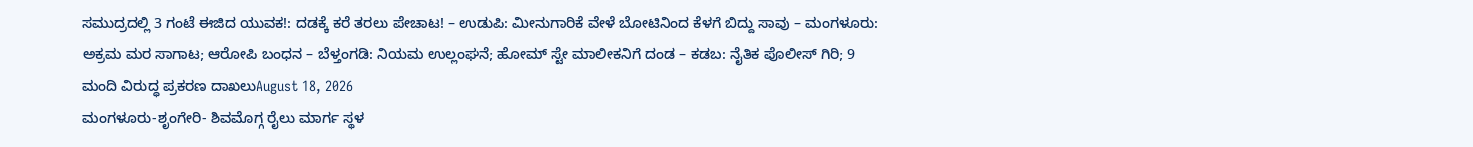ಸಮುದ್ರದಲ್ಲಿ 3 ಗಂಟೆ ಈಜಿದ ಯುವಕ!: ದಡಕ್ಕೆ ಕರೆ ತರಲು ಪೇಚಾಟ! – ಉಡುಪಿ: ಮೀನುಗಾರಿಕೆ ವೇಳೆ ಬೋಟಿನಿಂದ ಕೆಳಗೆ ಬಿದ್ದು ಸಾವು – ಮಂಗಳೂರು: ಅಕ್ರಮ ಮರ ಸಾಗಾಟ; ಆರೋಪಿ ಬಂಧನ – ಬೆಳ್ತಂಗಡಿ: ನಿಯಮ ಉಲ್ಲಂಘನೆ; ಹೋಮ್ ಸ್ಟೇ ಮಾಲೀಕನಿಗೆ ದಂಡ – ಕಡಬ: ನೈತಿಕ ಪೊಲೀಸ್ ಗಿರಿ; 9 ಮಂದಿ ವಿರುದ್ಧ ಪ್ರಕರಣ ದಾಖಲುAugust 18, 2026
ಮಂಗಳೂರು-ಶೃಂಗೇರಿ- ಶಿವಮೊಗ್ಗ ರೈಲು ಮಾರ್ಗ ಸ್ಥಳ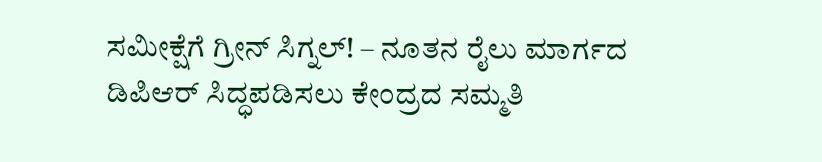ಸಮೀಕ್ಷೆಗೆ ಗ್ರೀನ್ ಸಿಗ್ನಲ್! – ನೂತನ ರೈಲು ಮಾರ್ಗದ ಡಿಪಿಆರ್ ಸಿದ್ಧಪಡಿಸಲು ಕೇಂದ್ರದ ಸಮ್ಮತಿ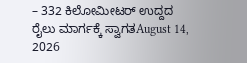– 332 ಕಿಲೋಮೀಟರ್ ಉದ್ದದ ರೈಲು ಮಾರ್ಗಕ್ಕೆ ಸ್ವಾಗತAugust 14, 2026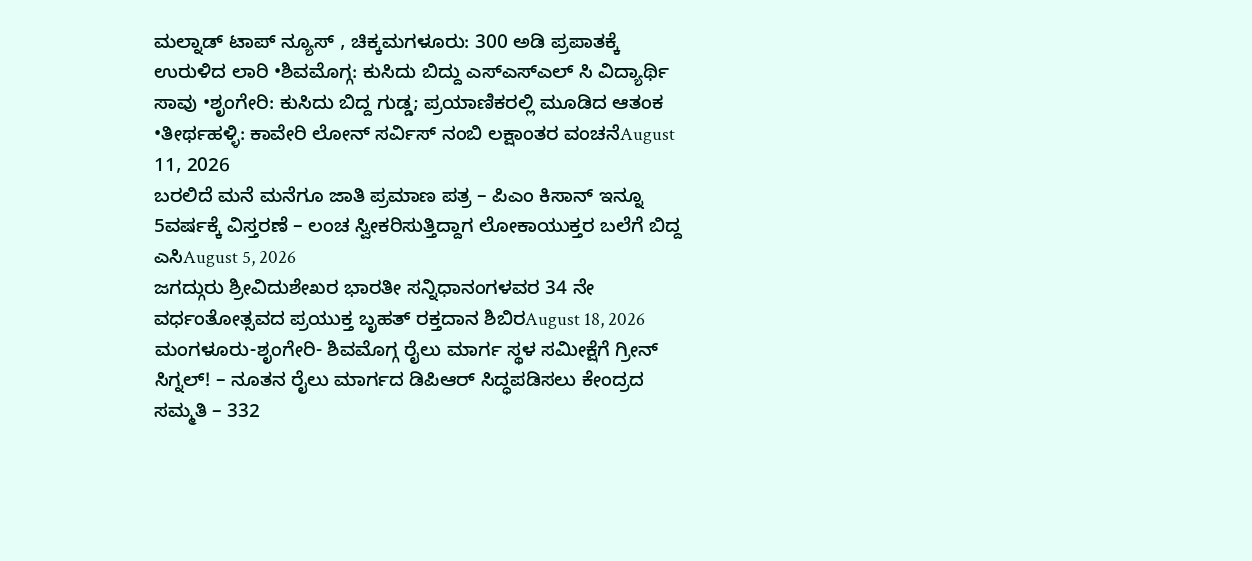ಮಲ್ನಾಡ್ ಟಾಪ್ ನ್ಯೂಸ್ , ಚಿಕ್ಕಮಗಳೂರು: 300 ಅಡಿ ಪ್ರಪಾತಕ್ಕೆ ಉರುಳಿದ ಲಾರಿ •ಶಿವಮೊಗ್ಗ: ಕುಸಿದು ಬಿದ್ದು ಎಸ್ಎಸ್ಎಲ್ ಸಿ ವಿದ್ಯಾರ್ಥಿ ಸಾವು •ಶೃಂಗೇರಿ: ಕುಸಿದು ಬಿದ್ದ ಗುಡ್ಡ; ಪ್ರಯಾಣಿಕರಲ್ಲಿ ಮೂಡಿದ ಆತಂಕ •ತೀರ್ಥಹಳ್ಳಿ: ಕಾವೇರಿ ಲೋನ್ ಸರ್ವಿಸ್ ನಂಬಿ ಲಕ್ಷಾಂತರ ವಂಚನೆAugust 11, 2026
ಬರಲಿದೆ ಮನೆ ಮನೆಗೂ ಜಾತಿ ಪ್ರಮಾಣ ಪತ್ರ – ಪಿಎಂ ಕಿಸಾನ್ ಇನ್ನೂ 5ವರ್ಷಕ್ಕೆ ವಿಸ್ತರಣೆ – ಲಂಚ ಸ್ವೀಕರಿಸುತ್ತಿದ್ದಾಗ ಲೋಕಾಯುಕ್ತರ ಬಲೆಗೆ ಬಿದ್ದ ಎಸಿAugust 5, 2026
ಜಗದ್ಗುರು ಶ್ರೀವಿದುಶೇಖರ ಭಾರತೀ ಸನ್ನಿಧಾನಂಗಳವರ 34 ನೇ ವರ್ಧಂತೋತ್ಸವದ ಪ್ರಯುಕ್ತ ಬೃಹತ್ ರಕ್ತದಾನ ಶಿಬಿರAugust 18, 2026
ಮಂಗಳೂರು-ಶೃಂಗೇರಿ- ಶಿವಮೊಗ್ಗ ರೈಲು ಮಾರ್ಗ ಸ್ಥಳ ಸಮೀಕ್ಷೆಗೆ ಗ್ರೀನ್ ಸಿಗ್ನಲ್! – ನೂತನ ರೈಲು ಮಾರ್ಗದ ಡಿಪಿಆರ್ ಸಿದ್ಧಪಡಿಸಲು ಕೇಂದ್ರದ ಸಮ್ಮತಿ – 332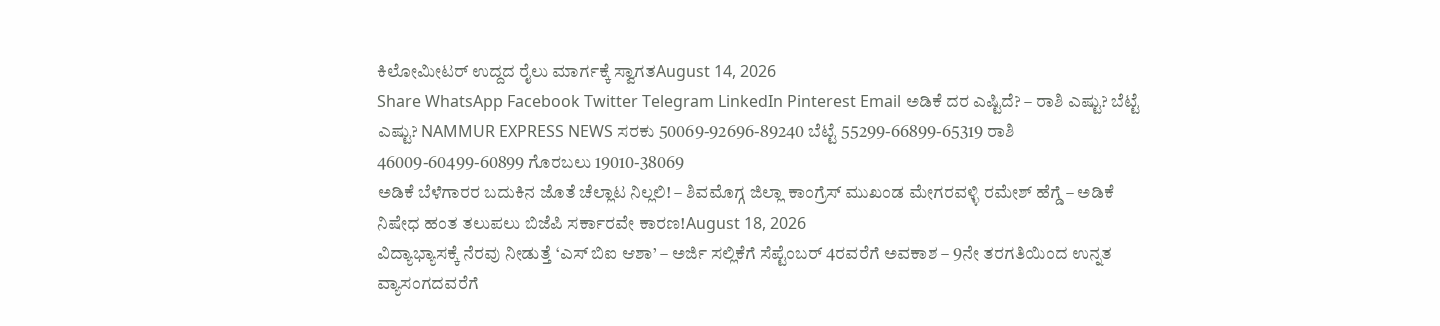ಕಿಲೋಮೀಟರ್ ಉದ್ದದ ರೈಲು ಮಾರ್ಗಕ್ಕೆ ಸ್ವಾಗತAugust 14, 2026
Share WhatsApp Facebook Twitter Telegram LinkedIn Pinterest Email ಅಡಿಕೆ ದರ ಎಷ್ಟಿದೆ? – ರಾಶಿ ಎಷ್ಟು? ಬೆಟ್ಟೆ ಎಷ್ಟು? NAMMUR EXPRESS NEWS ಸರಕು 50069-92696-89240 ಬೆಟ್ಟೆ 55299-66899-65319 ರಾಶಿ 46009-60499-60899 ಗೊರಬಲು 19010-38069
ಅಡಿಕೆ ಬೆಳೆಗಾರರ ಬದುಕಿನ ಜೊತೆ ಚೆಲ್ಲಾಟ ನಿಲ್ಲಲಿ! – ಶಿವಮೊಗ್ಗ ಜಿಲ್ಲಾ ಕಾಂಗ್ರೆಸ್ ಮುಖಂಡ ಮೇಗರವಳ್ಳಿ ರಮೇಶ್ ಹೆಗ್ಡೆ – ಅಡಿಕೆ ನಿಷೇಧ ಹಂತ ತಲುಪಲು ಬಿಜೆಪಿ ಸರ್ಕಾರವೇ ಕಾರಣ!August 18, 2026
ವಿದ್ಯಾಭ್ಯಾಸಕ್ಕೆ ನೆರವು ನೀಡುತ್ತೆ ‘ಎಸ್ ಬಿಐ ಆಶಾ’ – ಅರ್ಜಿ ಸಲ್ಲಿಕೆಗೆ ಸೆಪ್ಟೆಂಬರ್ 4ರವರೆಗೆ ಅವಕಾಶ – 9ನೇ ತರಗತಿಯಿಂದ ಉನ್ನತ ವ್ಯಾಸಂಗದವರೆಗೆ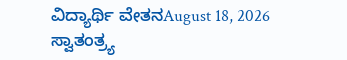ವಿದ್ಯಾರ್ಥಿ ವೇತನAugust 18, 2026
ಸ್ವಾತಂತ್ರ್ಯ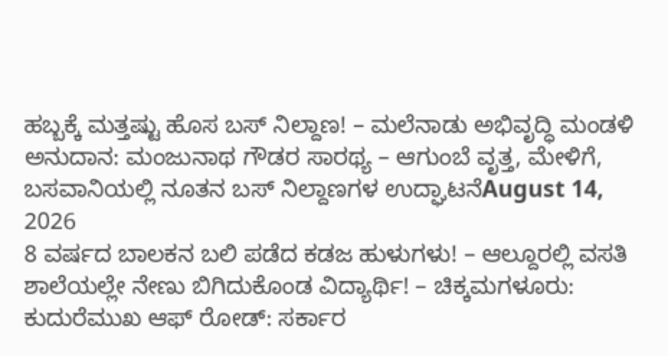ಹಬ್ಬಕ್ಕೆ ಮತ್ತಷ್ಟು ಹೊಸ ಬಸ್ ನಿಲ್ದಾಣ! – ಮಲೆನಾಡು ಅಭಿವೃದ್ಧಿ ಮಂಡಳಿ ಅನುದಾನ: ಮಂಜುನಾಥ ಗೌಡರ ಸಾರಥ್ಯ – ಆಗುಂಬೆ ವೃತ್ತ, ಮೇಳಿಗೆ, ಬಸವಾನಿಯಲ್ಲಿ ನೂತನ ಬಸ್ ನಿಲ್ದಾಣಗಳ ಉದ್ಘಾಟನೆAugust 14, 2026
8 ವರ್ಷದ ಬಾಲಕನ ಬಲಿ ಪಡೆದ ಕಡಜ ಹುಳುಗಳು! – ಆಲ್ದೂರಲ್ಲಿ ವಸತಿ ಶಾಲೆಯಲ್ಲೇ ನೇಣು ಬಿಗಿದುಕೊಂಡ ವಿದ್ಯಾರ್ಥಿ! – ಚಿಕ್ಕಮಗಳೂರು: ಕುದುರೆಮುಖ ಆಫ್ ರೋಡ್: ಸರ್ಕಾರ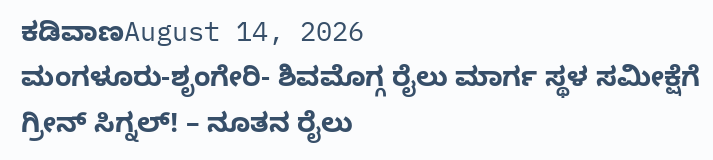ಕಡಿವಾಣAugust 14, 2026
ಮಂಗಳೂರು-ಶೃಂಗೇರಿ- ಶಿವಮೊಗ್ಗ ರೈಲು ಮಾರ್ಗ ಸ್ಥಳ ಸಮೀಕ್ಷೆಗೆ ಗ್ರೀನ್ ಸಿಗ್ನಲ್! – ನೂತನ ರೈಲು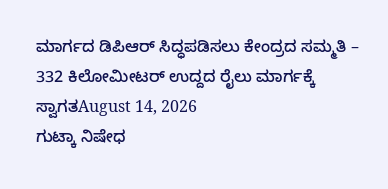ಮಾರ್ಗದ ಡಿಪಿಆರ್ ಸಿದ್ಧಪಡಿಸಲು ಕೇಂದ್ರದ ಸಮ್ಮತಿ – 332 ಕಿಲೋಮೀಟರ್ ಉದ್ದದ ರೈಲು ಮಾರ್ಗಕ್ಕೆ ಸ್ವಾಗತAugust 14, 2026
ಗುಟ್ಕಾ ನಿಷೇಧ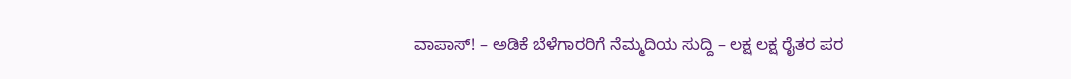ವಾಪಾಸ್! – ಅಡಿಕೆ ಬೆಳೆಗಾರರಿಗೆ ನೆಮ್ಮದಿಯ ಸುದ್ದಿ – ಲಕ್ಷ ಲಕ್ಷ ರೈತರ ಪರ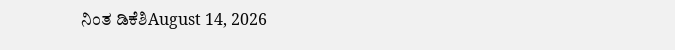ನಿಂತ ಡಿಕೆಶಿAugust 14, 2026